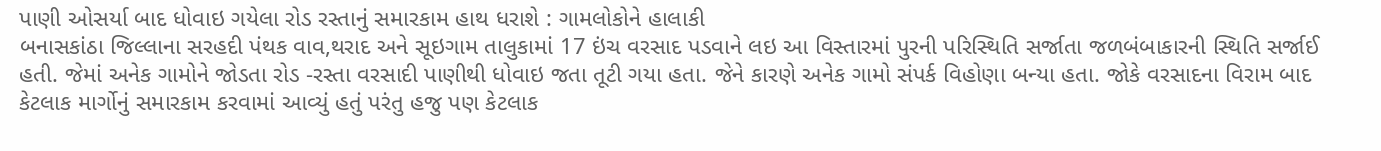પાણી ઓસર્યા બાદ ધોવાઇ ગયેલા રોડ રસ્તાનું સમારકામ હાથ ધરાશે : ગામલોકોને હાલાકી
બનાસકાંઠા જિલ્લાના સરહદી પંથક વાવ,થરાદ અને સૂઇગામ તાલુકામાં 17 ઇંચ વરસાદ પડવાને લઇ આ વિસ્તારમાં પુરની પરિસ્થિતિ સર્જાતા જળબંબાકારની સ્થિતિ સર્જાઈ હતી. જેમાં અનેક ગામોને જોડતા રોડ -રસ્તા વરસાદી પાણીથી ધોવાઇ જતા તૂટી ગયા હતા. જેને કારણે અનેક ગામો સંપર્ક વિહોણા બન્યા હતા. જોકે વરસાદના વિરામ બાદ કેટલાક માર્ગોનું સમારકામ કરવામાં આવ્યું હતું પરંતુ હજુ પણ કેટલાક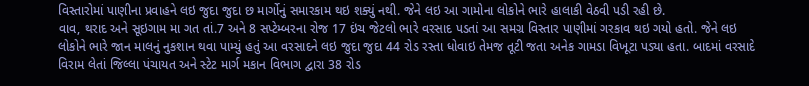વિસ્તારોમાં પાણીના પ્રવાહને લઇ જુદા જુદા છ માર્ગોનું સમારકામ થઇ શક્યું નથી. જેને લઇ આ ગામોના લોકોને ભારે હાલાકી વેઠવી પડી રહી છે.
વાવ, થરાદ અને સૂઇગામ મા ગત તાં.7 અને 8 સપ્ટેમ્બરના રોજ 17 ઇંચ જેટલો ભારે વરસાદ પડતાં આ સમગ્ર વિસ્તાર પાણીમાં ગરકાવ થઇ ગયો હતો. જેને લઇ લોકોને ભારે જાન માલનું નુકશાન થવા પામ્યું હતું આ વરસાદને લઇ જુદા જુદા 44 રોડ રસ્તા ધોવાઇ તેમજ તૂટી જતા અનેક ગામડા વિખૂટા પડ્યા હતા. બાદમાં વરસાદે વિરામ લેતાં જિલ્લા પંચાયત અને સ્ટેટ માર્ગ મકાન વિભાગ દ્વારા 38 રોડ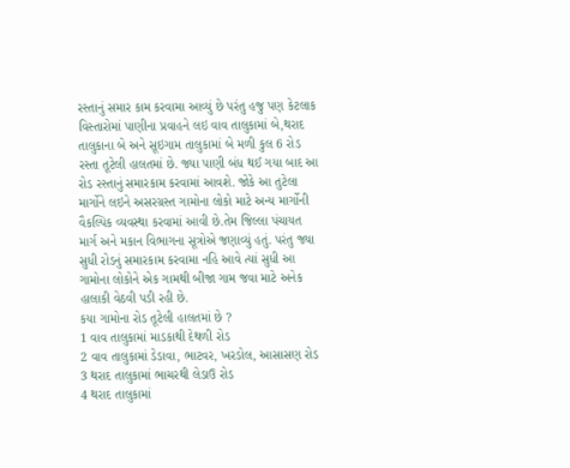રસ્તાનું સમાર કામ કરવામા આવ્યું છે પરંતુ હજુ પણ કેટલાક વિસ્તારોમાં પાણીના પ્રવાહને લઇ વાવ તાલુકામાં બે,થરાદ તાલુકાના બે અને સૂઇગામ તાલુકામાં બે મળી કુલ 6 રોડ રસ્તા તૂટેલી હાલતમાં છે. જ્યા પાણી બંધ થઈ ગયા બાદ આ રોડ રસ્તાનું સમારકામ કરવામાં આવશે. જોકે આ તુટેલા માર્ગોને લઇને અસરગ્રસ્ત ગામોના લોકો માટે અન્ય માર્ગોની વૈકલ્પિક વ્યવસ્થા કરવામાં આવી છે.તેમ જિલ્લા પંચાયત માર્ગ અને મકાન વિભાગના સૂત્રોએ જણાવ્યું હતું. પરંતુ જ્યા સુધી રોડનું સમારકામ કરવામા નહિ આવે ત્યાં સુધી આ ગામોના લોકોને એક ગામથી બીજા ગામ જવા માટે અનેક હાલાકી વેઠવી પડી રહી છે.
કયા ગામોના રોડ તૂટેલી હાલતમાં છે ?
1 વાવ તાલુકામાં માડકાથી દેથળી રોડ
2 વાવ તાલુકામાં ડેડાવા, ભાટવર, ખરડોલ, આસાસણ રોડ
3 થરાદ તાલુકામાં ભાચરથી લેડાઉ રોડ
4 થરાદ તાલુકામાં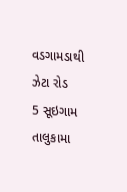વડગામડાથી ઝેટા રોડ
5 સૂઇગામ તાલુકામા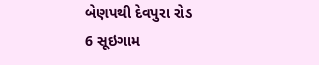બેણપથી દેવપુરા રોડ
6 સૂઇગામ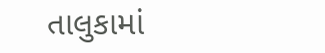તાલુકામાં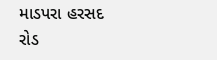માડપરા હરસદ રોડ